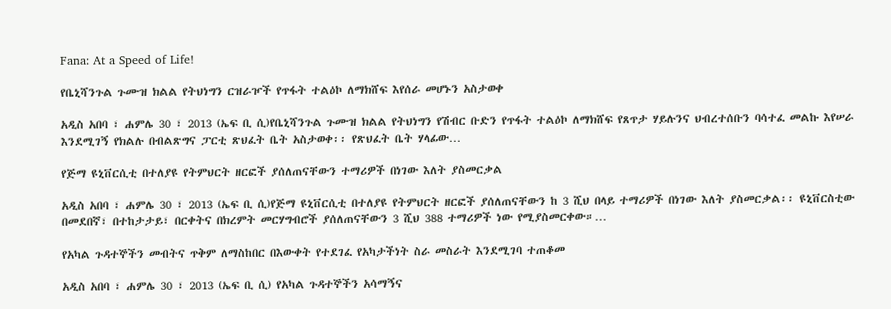Fana: At a Speed of Life!

የቤኒሻንጉል ጉሙዝ ክልል የትህነግን ርዝራዦች የጥፋት ተልዕኮ ለማክሸፍ እየሰራ መሆኑን አስታወቀ

አዲስ አበባ ፣ ሐምሌ 30 ፣ 2013 (ኤፍ ቢ ሲ)የቤኒሻንጉል ጉሙዝ ክልል የትህነግን የሽብር ቡድን የጥፋት ተልዕኮ ለማክሸፍ የጸጥታ ሃይሉንና ህብረተሰቡን ባሳተፈ መልኩ እየሠራ እንደሚገኝ የክልሉ በብልጽግና ፓርቲ ጽህፈት ቤት አስታወቀ፡፡ የጽህፈት ቤት ሃላፊው…

የጅማ ዩኒቨርሲቲ በተለያዩ የትምህርት ዘርፎች ያሰለጠናቸውን ተማሪዎች በነገው እለት ያስመርቃል

አዲስ አበባ ፣ ሐምሌ 30 ፣ 2013 (ኤፍ ቢ ሲ)የጅማ ዩኒቨርሲቲ በተለያዩ የትምህርት ዘርፎች ያሰለጠናቸውን ከ 3 ሺህ በላይ ተማሪዎች በነገው እለት ያስመርቃል፡፡ ዩኒቨርስቲው በመደበኛ፣ በተከታታይ፣ በርቀትና በክረምት መርሃግብሮች ያሰለጠናቸውን 3 ሺህ 388 ተማሪዎች ነው የሚያስመርቀው።…

የአካል ጉዳተኞችን መብትና ጥቅም ለማስከበር በእውቀት የተደገፈ የአካታችነት ስራ መስራት እንደሚገባ ተጠቆመ

አዲስ አበባ ፣ ሐምሌ 30 ፣ 2013 (ኤፍ ቢ ሲ) የአካል ጉዳተኞችን አሳማኝና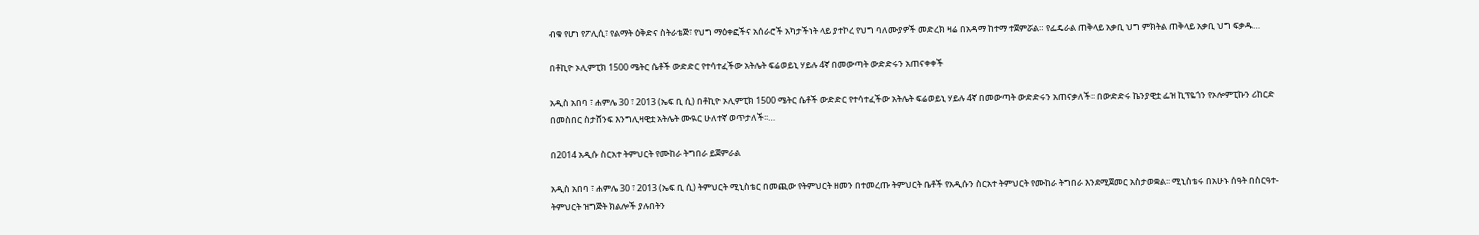ብቁ የሆነ የፖሊሲ፣ የልማት ዕቅድና ስትራቴጅ፣ የህግ ማዕቀፎችና አሰራሮች አካታችነት ላይ ያተኮረ የህግ ባለሙያዎች መድረክ ዛሬ በአዳማ ከተማ ተጀምሯል። የፌዴራል ጠቅላይ አቃቢ ህግ ምክትል ጠቅላይ አቃቢ ህግ ፍቃዱ…

በቶኪዮ ኦሊምፒክ 1500 ሜትር ሴቶች ውድድር የተሳተፈችው አትሌት ፍሬወይኒ ሃይሉ 4ኛ በመውጣት ውድድሩን አጠናቀቀች

አዲስ አበባ ፣ ሐምሌ 30 ፣ 2013 (ኤፍ ቢ ሲ) በቶኪዮ ኦሊምፒክ 1500 ሜትር ሴቶች ውድድር የተሳተፈችው አትሌት ፍሬወይኒ ሃይሉ 4ኛ በመውጣት ውድድሩን አጠናቃለች፡፡ በውድድሩ ኬንያዊቷ ፌዝ ኪፕዬጎን የኦሎምፒኩን ሪከርድ በመስበር ስታሸንፍ እንግሊዛዊቷ አትሌት ሙዪር ሁለተኛ ወጥታለች፡፡…

በ2014 አዲሱ ስርአተ ትምህርት የሙከራ ትግበራ ይጀምራል

አዲስ አበባ ፣ ሐምሌ 30 ፣ 2013 (ኤፍ ቢ ሲ) ትምህርት ሚኒስቴር በመጪው የትምህርት ዘመን በተመረጡ ትምህርት ቤቶች የአዲሱን ስርአተ ትምህርት የሙከራ ትግበራ እንደሚጀመር አስታወቋል፡፡ ሚኒስቴሩ በአሁኑ ሰዓት በስርዓተ- ትምህርት ዝግጅት ክልሎች ያሉበትን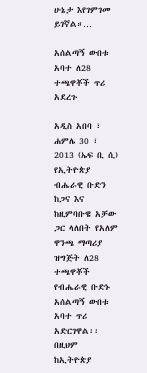ሁኔታ እየገምገመ ይገኛል።…

አሰልጣኝ ውበቱ አባተ ለ28 ተጫዋቾች ጥሪ አደረጉ

አዲስ አበባ ፣ ሐምሌ 30 ፣ 2013 (ኤፍ ቢ ሲ) የኢትዮጵያ ብሔራዊ ቡድን ከጋና እና ከዚምባቡዌ አቻው ጋር ላለበት የአለም ዋንጫ ማጣሪያ ዝግጅት ለ28 ተጫዋቾች የብሔራዊ ቡድኑ አሰልጣኝ ውበቱ አባተ ጥሪ አድርገዋል፡፡ በዚህም ከኢትዮጵያ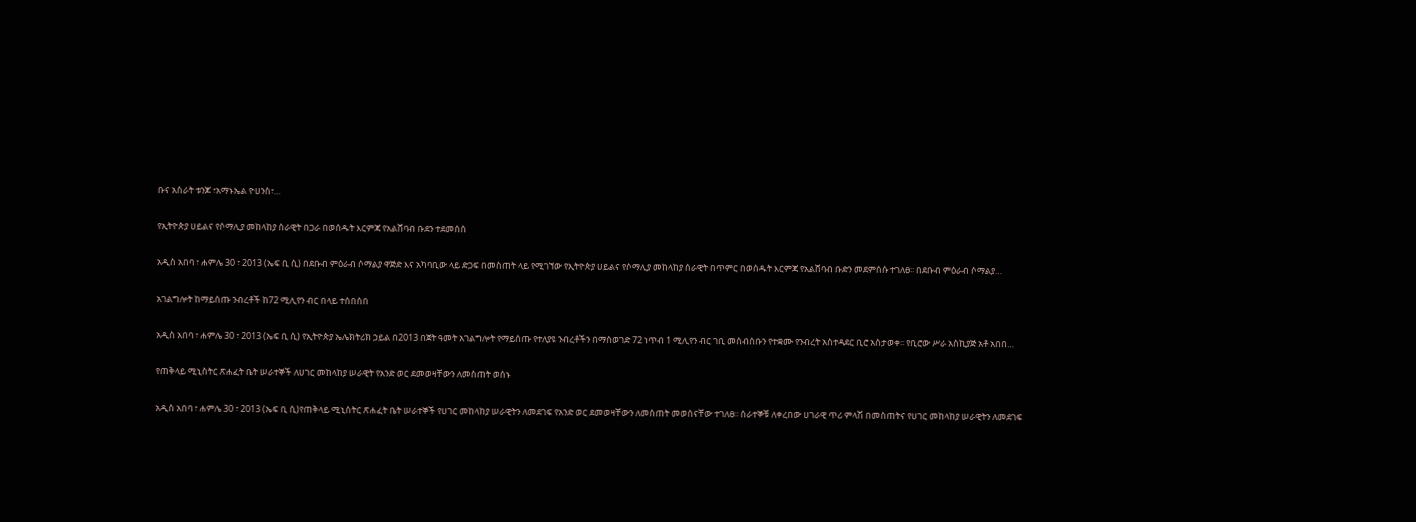ቡና አስራት ቱንጆ ፣አማኑኤል ዮሀንስ፣…

የኢትዮጵያ ሀይልና የሶማሊያ መከላከያ ሰራዊት በጋራ በወሰዱት እርምጃ የአልሸባብ ቡደን ተደመሰሰ

አዲስ አበባ ፣ ሐምሌ 30 ፣ 2013 (ኤፍ ቢ ሲ) በደቡብ ምዕራብ ሶማልያ ዋጅድ እና አካባቢው ላይ ድጋፍ በመስጠት ላይ የሚገኘው የኢትዮጵያ ሀይልና የሶማሊያ መከላከያ ሰራዊት በጥምር በወሰዱት እርምጃ የአልሸባብ ቡድን መደምሰሱ ተገለፀ፡፡ በደቡብ ምዕራብ ሶማልያ…

አገልግሎት ከማይሰጡ ንብረቶች ከ72 ሚሊየን ብር በላይ ተሰበሰበ

አዲስ አበባ ፣ ሐምሌ 30 ፣ 2013 (ኤፍ ቢ ሲ) የኢትዮጵያ ኤሌክትሪክ ኃይል በ2013 በጀት ዓመት አገልግሎት የማይሰጡ የተለያዩ ንብረቶችን በማስወገድ 72 ነጥብ 1 ሚሊየን ብር ገቢ መሰብሰቡን የተቋሙ የንብረት አስተዳደር ቢሮ አስታወቀ፡፡ የቢሮው ሥራ አስኪያጅ አቶ አበበ…

የጠቅላይ ሚኒስትር ጽሐፈት ቤት ሠራተኞች ለሀገር መከላከያ ሠራዊት የአንድ ወር ደመወዛቸውን ለመስጠት ወሰኑ

አዲስ አበባ ፣ ሐምሌ 30 ፣ 2013 (ኤፍ ቢ ሲ)የጠቅላይ ሚኒስትር ጽሐፈት ቤት ሠራተኞች የሀገር መከላከያ ሠራዊትን ለመደገፍ የአንድ ወር ደመወዛቸውን ለመስጠት መወሰናቸው ተገለፀ፡፡ ሰራተኞቹ ለቀረበው ሀገራዊ ጥሪ ምላሽ በመስጠትና የሀገር መከላከያ ሠራዊትን ለመደገፍ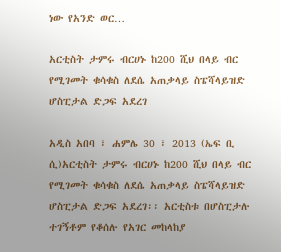ነው የአንድ ወር…

አርቲስት ታምሩ ብርሀኑ ከ200 ሺህ በላይ ብር የሚገመት ቁሳቁስ ለደሴ አጠቃላይ ስፔሻላይዝድ ሆስፒታል ድጋፍ አደረገ

አዲስ አበባ ፣ ሐምሌ 30 ፣ 2013 (ኤፍ ቢ ሲ)አርቲስት ታምሩ ብርሀኑ ከ200 ሺህ በላይ ብር የሚገመት ቁሳቁስ ለደሴ አጠቃላይ ስፔሻላይዝድ ሆስፒታል ድጋፍ አደረገ፡፡ አርቲስቱ በሆስፒታሉ ተገኝቶም የቆሰሉ የአገር መከላከያ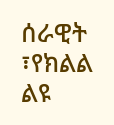ሰራዊት ፣የክልል ልዩ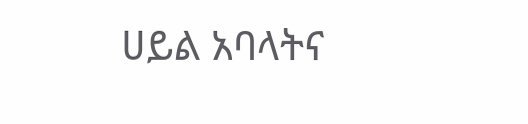ሀይል አባላትና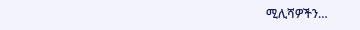ሚሊሻዎችን…